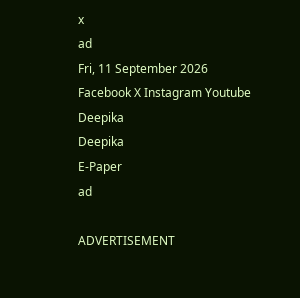x
ad
Fri, 11 September 2026
Facebook X Instagram Youtube
Deepika
Deepika
E-Paper
ad

ADVERTISEMENT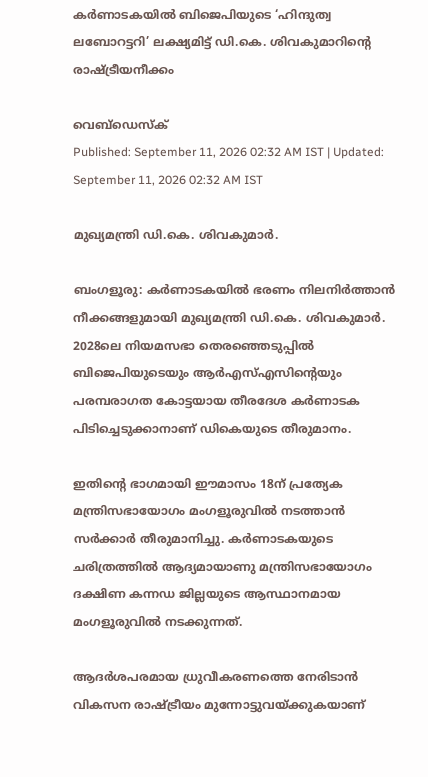കർണാടകയിൽ ബിജെപിയുടെ ‘ഹിന്ദുത്വ ലബോറട്ടറി’ ലക്ഷ്യമിട്ട് ഡി.കെ. ശിവകുമാറിന്‍റെ രാഷ്‌ട്രീയനീക്കം

വെബ്ഡെസ്ക്
Published: September 11, 2026 02:32 AM IST | Updated: September 11, 2026 02:32 AM IST

മുഖ്യമന്ത്രി ഡി.കെ. ശിവകുമാർ.

ബംഗളൂരു: കർണാടകയിൽ ഭരണം നിലനിർത്താൻ നീക്കങ്ങളുമായി മുഖ്യമന്ത്രി ഡി.കെ. ശിവകുമാർ. 2028ലെ നിയമസഭാ തെരഞ്ഞെടുപ്പിൽ ബിജെപിയുടെയും ആർഎസ്എസിന്‍റെയും പരമ്പരാഗത കോട്ടയായ തീരദേശ കർണാടക പിടിച്ചെടുക്കാനാണ് ഡികെയുടെ തീരുമാനം.

ഇതിന്‍റെ ഭാഗമായി ഈമാസം 18ന് പ്രത്യേക മന്ത്രിസഭായോഗം മംഗളൂരുവിൽ നടത്താൻ സർക്കാർ തീരുമാനിച്ചു. കർണാടകയുടെ ചരിത്രത്തിൽ ആദ്യമായാണു മന്ത്രിസഭായോഗം ദക്ഷിണ കന്നഡ ജില്ലയുടെ ആസ്ഥാനമായ മംഗളൂരുവിൽ നടക്കുന്നത്.

ആദർശപരമായ ധ്രുവീകരണത്തെ നേരിടാൻ വികസന രാഷ്‌ട്രീയം മുന്നോട്ടുവയ്ക്കുകയാണ്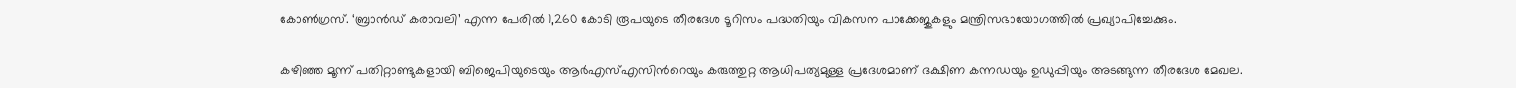കോൺഗ്രസ്. ‘ബ്രാൻഡ് കരാവലി’ എന്ന പേരിൽ 1,260 കോടി രൂപയുടെ തീരദേശ ടൂറിസം പദ്ധതിയും വികസന പാക്കേജുകളും മന്ത്രിസഭായോഗത്തിൽ പ്രഖ്യാപിച്ചേക്കും.

കഴിഞ്ഞ മൂന്ന് പതിറ്റാണ്ടുകളായി ബിജെപിയുടെയും ആർഎസ്എസിന്‍റെയും കരുത്തുറ്റ ആധിപത്യമുള്ള പ്രദേശമാണ് ദക്ഷിണ കന്നഡയും ഉഡുപ്പിയും അടങ്ങുന്ന തീരദേശ മേഖല.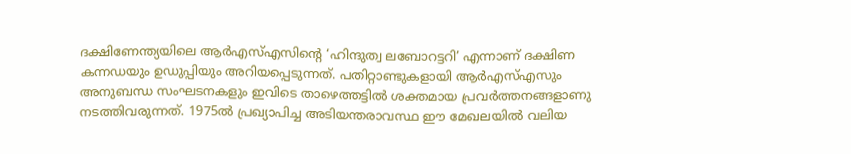ദക്ഷിണേന്ത്യയിലെ ആർഎസ്എസിന്‍റെ ‘ഹിന്ദുത്വ ലബോറട്ടറി’ എന്നാണ് ദക്ഷിണ കന്നഡയും ഉഡുപ്പിയും അറിയപ്പെടുന്നത്. പതിറ്റാണ്ടുകളായി ആർഎസ്എസും അനുബന്ധ സംഘടനകളും ഇവിടെ താഴെത്തട്ടിൽ ശക്തമായ പ്രവർത്തനങ്ങളാണു നടത്തിവരുന്നത്. 1975ൽ പ്രഖ്യാപിച്ച അടിയന്തരാവസ്ഥ ഈ മേഖലയിൽ വലിയ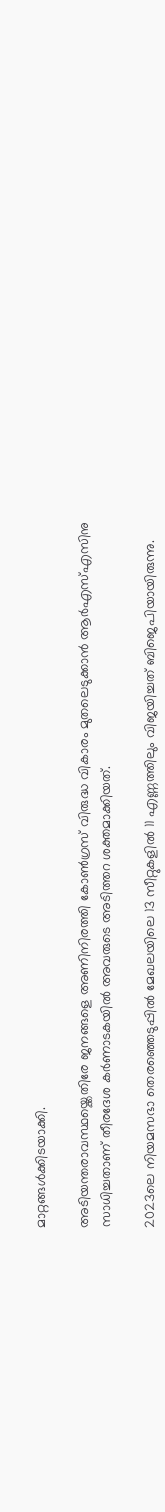മാറ്റങ്ങൾക്കിടയാക്കി.

അടിയന്തരാവസ്ഥയ്ക്കെതിരേ ജനങ്ങളെ അണിനിരത്തി കോൺഗ്രസ് വിരുദ്ധ വികാരം മുതലെടുക്കാൻ ആർഎസ്എസിനു സാധിച്ചതാണ് തീരദേശ കർണാടകയിൽ അവരുടെ അടിത്തറ ശക്തമാക്കിയത്.

2023ലെ നിയമസഭാ തെരഞ്ഞെടുപ്പിൽ മേഖലയിലെ 13 സീറ്റുകളിൽ 11 എണ്ണത്തിലും വിജയിച്ചത് ബിജെപിയായിരുന്നു.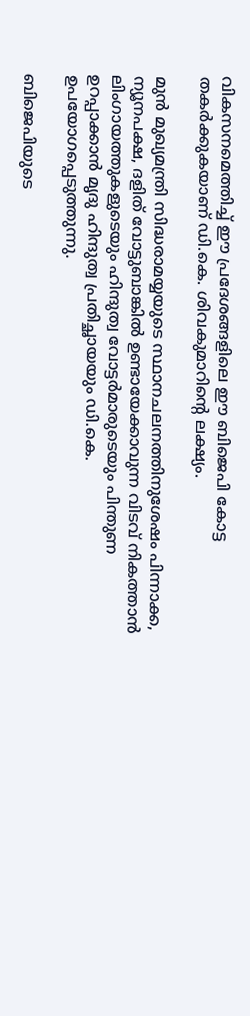വികസനമെത്തിച്ച് ഈ പ്രദേശങ്ങളിലെ ഈ ബിജെപി കോട്ട തകർക്കുകയാണ് ഡി.കെ. ശിവകുമാറിന്‍റെ ലക്ഷ്യം.

മുൻ മുഖ്യമന്ത്രി സിദ്ധരാമയ്യയുടെ സ്ഥാനചലനത്തിനുശേഷം പിന്നാക്ക, ന്യൂനപക്ഷ, ദളിത് വോട്ടുബാങ്കിൽ ഉണ്ടായേക്കാവുന്ന വിടവ് നികത്താൻ ലിംഗായത്തുകളുടെയും ഹിന്ദുത്വ വോട്ടർമാരുടെയും പിന്തുണ ഉറപ്പാക്കാൻ മൃദു ഹിന്ദുത്വ പ്രതിച്ഛായയും ഡി.കെ. ഉപയോഗപ്പെടുത്തുന്നു.

ബിജെപിയുടെ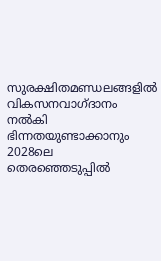സുരക്ഷിതമണ്ഡലങ്ങളിൽ വികസനവാഗ്ദാനം നൽകി ഭിന്നതയുണ്ടാക്കാനും 2028ലെ തെരഞ്ഞെടുപ്പിൽ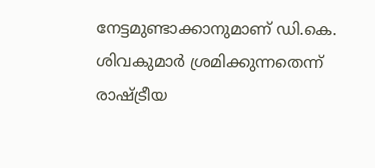നേട്ടമുണ്ടാക്കാനുമാണ് ഡി.കെ. ശിവകുമാർ ശ്രമിക്കുന്നതെന്ന് രാഷ്‌ട്രീയ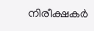നിരീക്ഷകർ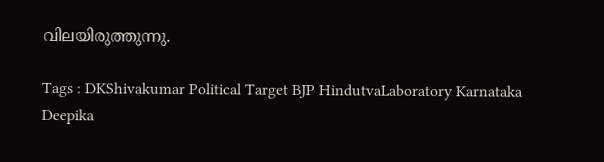വിലയിരുത്തുന്നു.

Tags : DKShivakumar Political Target BJP HindutvaLaboratory Karnataka Deepika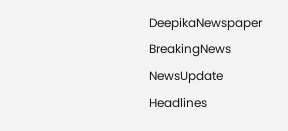DeepikaNewspaper BreakingNews NewsUpdate Headlines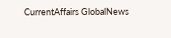CurrentAffairs GlobalNews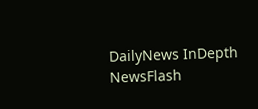DailyNews InDepth NewsFlash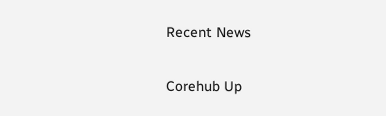Recent News

Corehub Up